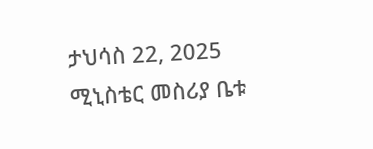ታህሳስ 22, 2025
ሚኒስቴር መስሪያ ቤቱ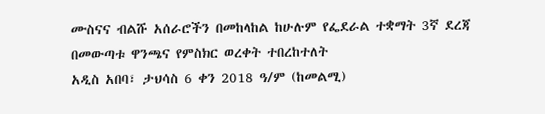ሙስናና ብልሹ አሰራሮችን በመከላከል ከሁሉም የፌደራል ተቋማት 3ኛ ደረጃ በመውጣቱ ዋንጫና የምስክር ወረቀት ተበረከተለት
አዲስ አበባ፣ ታህሳስ 6 ቀን 2018 ዓ/ም (ከመልሚ)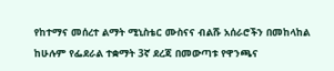የከተማና መሰረተ ልማት ሚኒስቴር ሙስናና ብልሹ አሰራሮችን በመከላከል ከሁሉም የፌደራል ተቋማት 3ኛ ደረጃ በመውጣቱ የዋንጫና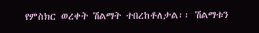የምስክር ወረቀት ሽልማት ተበረከቶለታል፡፡ ሽልማቱን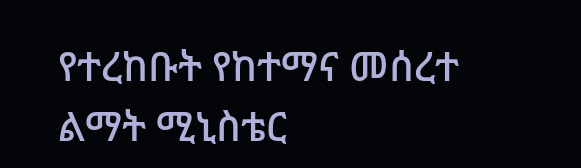የተረከቡት የከተማና መሰረተ ልማት ሚኒስቴር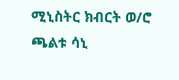ሚኒስትር ክብርት ወ/ሮ ጫልቱ ሳኒ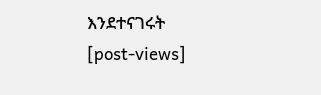እንደተናገሩት
[post-views]